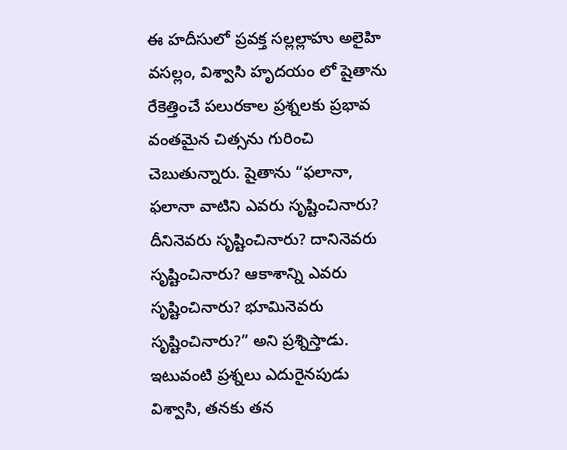ఈ హదీసులో ప్రవక్త సల్లల్లాహు అలైహి వసల్లం, విశ్వాసి హృదయం లో షైతాను రేకెత్తించే పలురకాల ప్రశ్నలకు ప్రభావ వంతమైన చిత్సను గురించి చెబుతున్నారు. షైతాను “ఫలానా, ఫలానా వాటిని ఎవరు సృష్టించినారు? దీనినెవరు సృష్టించినారు? దానినెవరు సృష్టించినారు? ఆకాశాన్ని ఎవరు సృష్టించినారు? భూమినెవరు సృష్టించినారు?” అని ప్రశ్నిస్తాడు. ఇటువంటి ప్రశ్నలు ఎదురైనపుడు విశ్వాసి, తనకు తన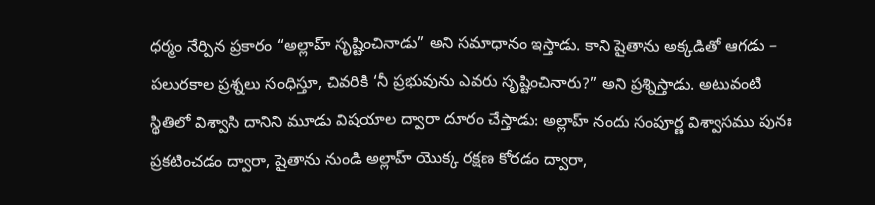ధర్మం నేర్పిన ప్రకారం “అల్లాహ్ సృష్టించినాడు” అని సమాధానం ఇస్తాడు. కాని షైతాను అక్కడితో ఆగడు – పలురకాల ప్రశ్నలు సంధిస్తూ, చివరికి ‘నీ ప్రభువును ఎవరు సృష్టించినారు?” అని ప్రశ్నిస్తాడు. అటువంటి స్థితిలో విశ్వాసి దానిని మూడు విషయాల ద్వారా దూరం చేస్తాడు: అల్లాహ్ నందు సంపూర్ణ విశ్వాసము పునః ప్రకటించడం ద్వారా, షైతాను నుండి అల్లాహ్ యొక్క రక్షణ కోరడం ద్వారా,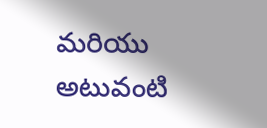మరియు అటువంటి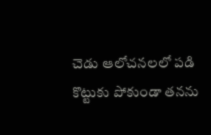చెడు ఆలోచనలలో పడి కొట్టుకు పోకుండా తనను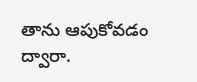తాను ఆపుకోవడం ద్వారా.